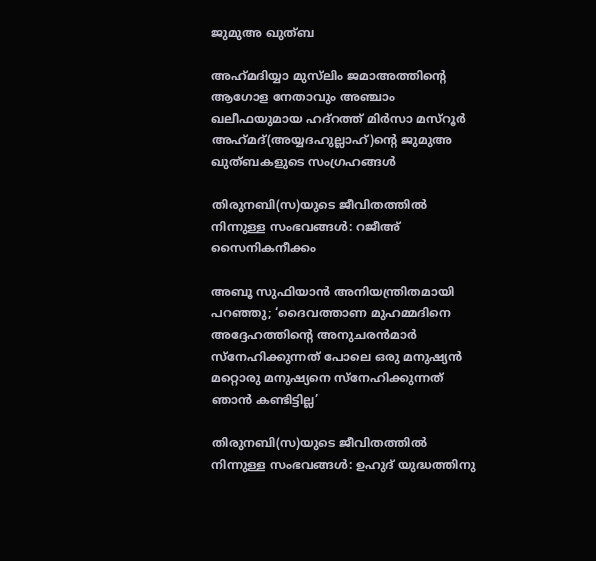ജുമുഅ ഖുത്ബ

അഹ്‌മദിയ്യാ മുസ്‌ലിം ജമാഅത്തിന്‍റെ ആഗോള നേതാവും അഞ്ചാം ഖലീഫയുമായ ഹദ്റത്ത് മിര്‍സാ മസ്റൂര്‍ അഹ്‌മദ്(അയ്യദഹുല്ലാഹ്)ന്‍റെ ജുമുഅ ഖുത്ബകളുടെ സംഗ്രഹങ്ങള്‍

തിരുനബി(സ)യുടെ ജീവിതത്തില്‍ നിന്നുള്ള സംഭവങ്ങള്‍: റജീഅ് സൈനികനീക്കം

അബൂ സുഫിയാൻ അനിയന്ത്രിതമായി പറഞ്ഞു; ‘ദൈവത്താണ മുഹമ്മദിനെ അദ്ദേഹത്തിന്‍റെ അനുചരൻമാർ സ്നേഹിക്കുന്നത് പോലെ ഒരു മനുഷ്യൻ മറ്റൊരു മനുഷ്യനെ സ്നേഹിക്കുന്നത് ഞാൻ കണ്ടിട്ടില്ല’

തിരുനബി(സ)യുടെ ജീവിതത്തില്‍ നിന്നുള്ള സംഭവങ്ങള്‍: ഉഹുദ് യുദ്ധത്തിനു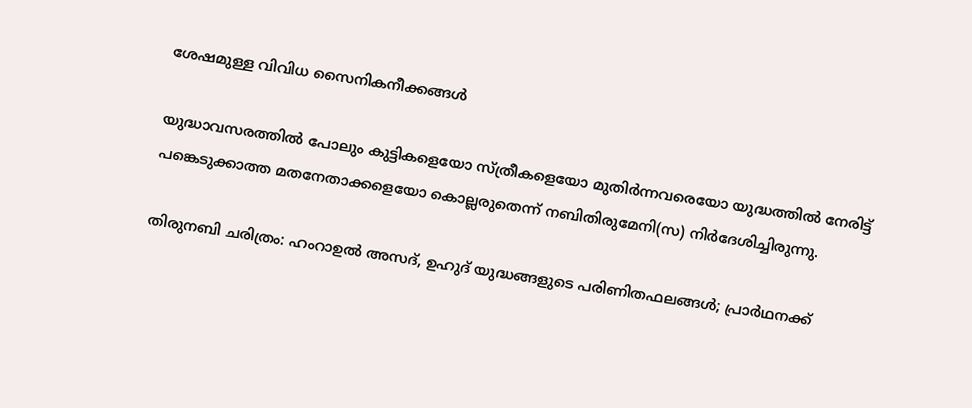ശേഷമുള്ള വിവിധ സൈനികനീക്കങ്ങള്‍

യുദ്ധാവസരത്തില്‍ പോലും കുട്ടികളെയോ സ്ത്രീകളെയോ മുതിര്‍ന്നവരെയോ യുദ്ധത്തില്‍ നേരിട്ട് പങ്കെടുക്കാത്ത മതനേതാക്കളെയോ കൊല്ലരുതെന്ന് നബിതിരുമേനി(സ) നിര്‍ദേശിച്ചിരുന്നു.

തിരുനബി ചരിത്രം: ഹംറാഉൽ അസദ്, ഉഹുദ് യുദ്ധങ്ങളുടെ പരിണിതഫലങ്ങൾ; പ്രാർഥനക്ക്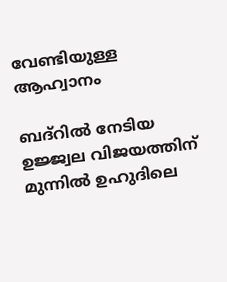വേണ്ടിയുള്ള ആഹ്വാനം

ബദ്‌റിൽ നേടിയ ഉജ്ജ്വല വിജയത്തിന് മുന്നിൽ ഉഹുദിലെ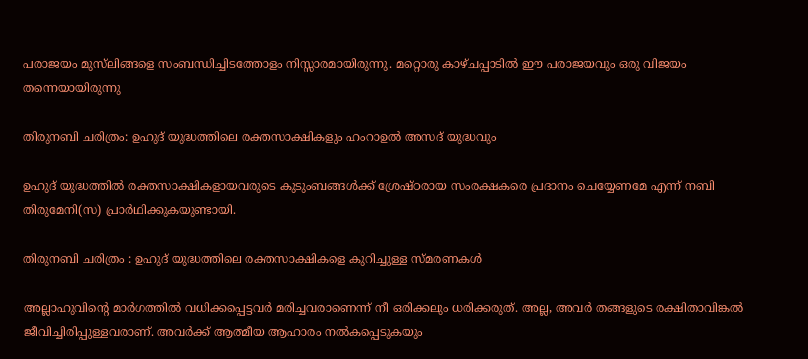പരാജയം മുസ്‌ലിങ്ങളെ സംബന്ധിച്ചിടത്തോളം നിസ്സാരമായിരുന്നു. മറ്റൊരു കാഴ്ചപ്പാടിൽ ഈ പരാജയവും ഒരു വിജയം തന്നെയായിരുന്നു

തിരുനബി ചരിത്രം: ഉഹുദ് യുദ്ധത്തിലെ രക്തസാക്ഷികളും ഹംറാഉൽ അസദ് യുദ്ധവും

ഉഹുദ് യുദ്ധത്തില്‍ രക്തസാക്ഷികളായവരുടെ കുടുംബങ്ങൾക്ക് ശ്രേഷ്ഠരായ സംരക്ഷകരെ പ്രദാനം ചെയ്യേണമേ എന്ന് നബി തിരുമേനി(സ) പ്രാർഥിക്കുകയുണ്ടായി.

തിരുനബി ചരിത്രം : ഉഹുദ് യുദ്ധത്തിലെ രക്തസാക്ഷികളെ കുറിച്ചുള്ള സ്മരണകൾ

അല്ലാഹുവിന്‍റെ മാർഗത്തിൽ വധിക്കപ്പെട്ടവര്‍ മരിച്ചവരാണെന്ന് നീ ഒരിക്കലും ധരിക്കരുത്. അല്ല, അവർ തങ്ങളുടെ രക്ഷിതാവിങ്കൽ ജീവിച്ചിരിപ്പുള്ളവരാണ്. അവർക്ക് ആത്മീയ ആഹാരം നൽകപ്പെടുകയും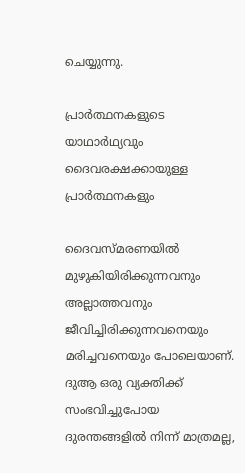ചെയ്യുന്നു.

പ്രാർത്ഥനകളുടെ യാഥാർഥ്യവും ദൈവരക്ഷക്കായുള്ള പ്രാർത്ഥനകളും

ദൈവസ്മരണയിൽ മുഴുകിയിരിക്കുന്നവനും അല്ലാത്തവനും ജീവിച്ചിരിക്കുന്നവനെയും മരിച്ചവനെയും പോലെയാണ്. ദുആ ഒരു വ്യക്തിക്ക് സംഭവിച്ചുപോയ ദുരന്തങ്ങളിൽ നിന്ന് മാത്രമല്ല,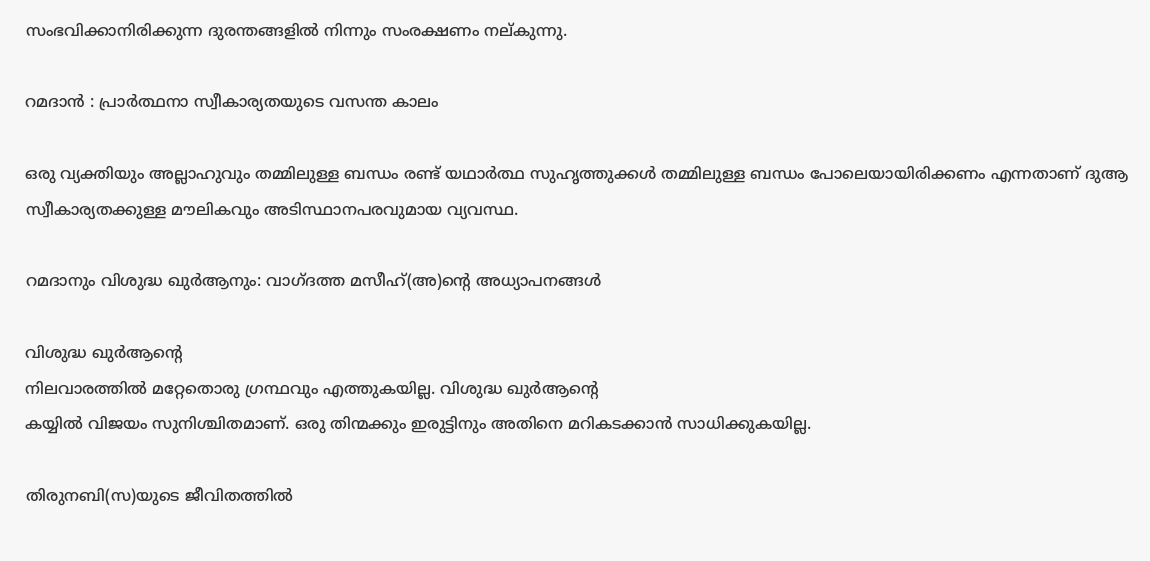സംഭവിക്കാനിരിക്കുന്ന ദുരന്തങ്ങളിൽ നിന്നും സംരക്ഷണം നല്കുന്നു.

റമദാന്‍ : പ്രാര്‍ത്ഥനാ സ്വീകാര്യതയുടെ വസന്ത കാലം

ഒരു വ്യക്തിയും അല്ലാഹുവും തമ്മിലുള്ള ബന്ധം രണ്ട് യഥാർത്ഥ സുഹൃത്തുക്കൾ തമ്മിലുള്ള ബന്ധം പോലെയായിരിക്കണം എന്നതാണ് ദുആ സ്വീകാര്യതക്കുള്ള മൗലികവും അടിസ്ഥാനപരവുമായ വ്യവസ്ഥ.

റമദാനും വിശുദ്ധ ഖുർആനും: വാഗ്‌ദത്ത മസീഹ്(അ)ൻ്റെ അധ്യാപനങ്ങൾ

വിശുദ്ധ ഖുർആൻ്റെ
നിലവാരത്തിൽ മറ്റേതൊരു ഗ്രന്ഥവും എത്തുകയില്ല. വിശുദ്ധ ഖുർആൻ്റെ
കയ്യിൽ വിജയം സുനിശ്ചിതമാണ്. ഒരു തിന്മക്കും ഇരുട്ടിനും അതിനെ മറികടക്കാൻ സാധിക്കുകയില്ല.

തിരുനബി(സ)യുടെ ജീവിതത്തിൽ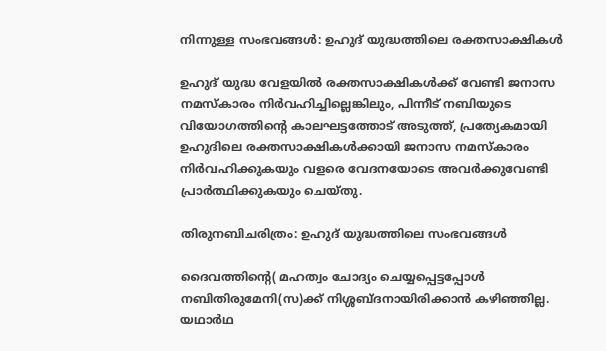നിന്നുള്ള സംഭവങ്ങൾ: ഉഹുദ് യുദ്ധത്തിലെ രക്തസാക്ഷികൾ

ഉഹുദ് യുദ്ധ വേളയിൽ രക്തസാക്ഷികള്‍ക്ക് വേണ്ടി ജനാസ നമസ്‌കാരം നിര്‍വഹിച്ചില്ലെങ്കിലും, പിന്നീട് നബിയുടെ വിയോഗത്തിന്‍റെ കാലഘട്ടത്തോട് അടുത്ത്, പ്രത്യേകമായി ഉഹുദിലെ രക്തസാക്ഷികള്‍ക്കായി ജനാസ നമസ്‌കാരം നിര്‍വഹിക്കുകയും വളരെ വേദനയോടെ അവര്‍ക്കുവേണ്ടി പ്രാര്‍ത്ഥിക്കുകയും ചെയ്തു.

തിരുനബിചരിത്രം: ഉഹുദ് യുദ്ധത്തിലെ സംഭവങ്ങൾ

ദൈവത്തിന്റെ( മഹത്വം ചോദ്യം ചെയ്യപ്പെട്ടപ്പോൾ നബിതിരുമേനി(സ)ക്ക് നിശ്ശബ്ദനായിരിക്കാന്‍ കഴിഞ്ഞില്ല. യഥാർഥ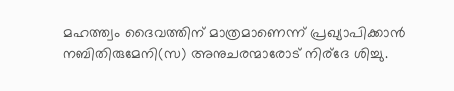മഹത്ത്വം ദൈവത്തിന് മാത്രമാണെന്ന് പ്രഖ്യാപിക്കാൻ നബിതിരുമേനി(സ) അനുചരന്മാരോട് നിര്ദേ ശിച്ചു.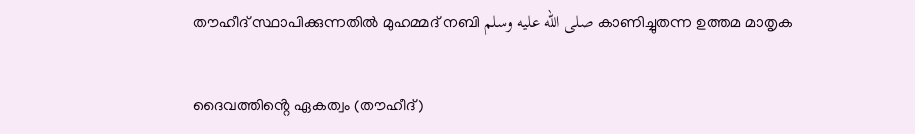തൗഹീദ് സ്ഥാപിക്കുന്നതിൽ മുഹമ്മദ് നബി صلى الله عليه وسلم കാണിച്ചുതന്ന ഉത്തമ മാതൃക

ദൈവത്തിൻ്റെ ഏകത്വം (തൗഹീദ്)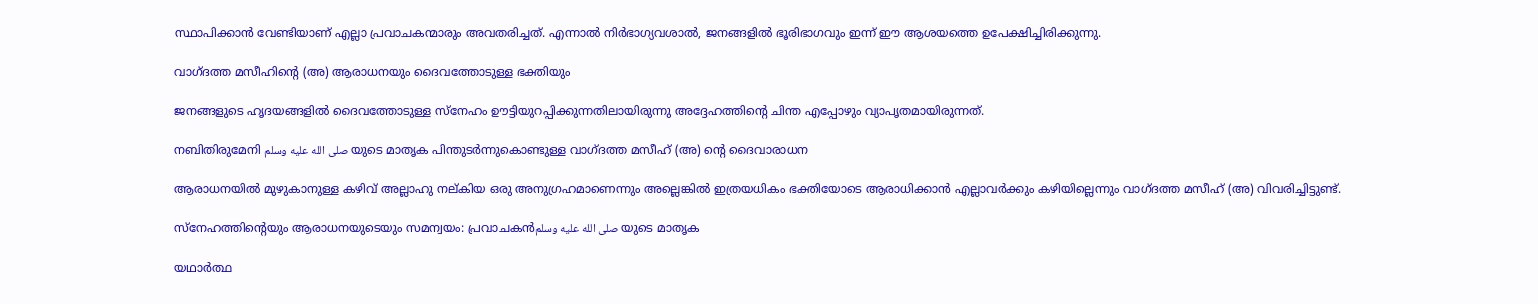സ്ഥാപിക്കാൻ വേണ്ടിയാണ് എല്ലാ പ്രവാചകന്മാരും അവതരിച്ചത്. എന്നാൽ നിർഭാഗ്യവശാൽ, ജനങ്ങളിൽ ഭൂരിഭാഗവും ഇന്ന് ഈ ആശയത്തെ ഉപേക്ഷിച്ചിരിക്കുന്നു.

വാഗ്ദത്ത മസീഹിന്‍റെ (അ) ആരാധനയും ദൈവത്തോടുള്ള ഭക്തിയും

ജനങ്ങളുടെ ഹൃദയങ്ങളിൽ ദൈവത്തോടുള്ള സ്നേഹം ഊട്ടിയുറപ്പിക്കുന്നതിലായിരുന്നു അദ്ദേഹത്തിന്‍റെ ചിന്ത എപ്പോഴും വ്യാപൃതമായിരുന്നത്.

നബിതിരുമേനി صلى الله عليه وسلم യുടെ മാതൃക പിന്തുടർന്നുകൊണ്ടുള്ള വാഗ്ദത്ത മസീഹ് (അ) ൻ്റെ ദൈവാരാധന

ആരാധനയിൽ മുഴുകാനുള്ള കഴിവ് അല്ലാഹു നല്കിയ ഒരു അനുഗ്രഹമാണെന്നും അല്ലെങ്കിൽ ഇത്രയധികം ഭക്തിയോടെ ആരാധിക്കാൻ എല്ലാവർക്കും കഴിയില്ലെന്നും വാഗ്ദത്ത മസീഹ് (അ) വിവരിച്ചിട്ടുണ്ട്.

സ്നേഹത്തിന്റെയും ആരാധനയുടെയും സമന്വയം: പ്രവാചകൻصلى الله عليه وسلم യുടെ മാതൃക

യഥാർത്ഥ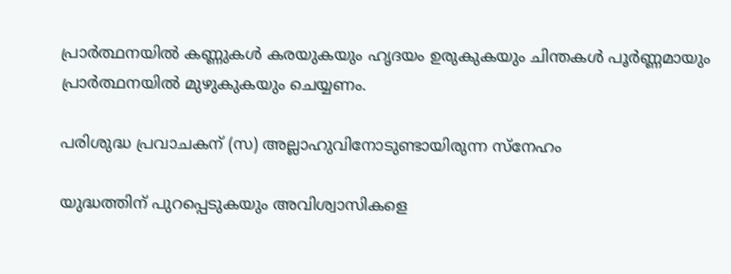പ്രാർത്ഥനയിൽ കണ്ണുകൾ കരയുകയും ഹൃദയം ഉരുകുകയും ചിന്തകൾ പൂർണ്ണമായും പ്രാർത്ഥനയിൽ മുഴുകുകയും ചെയ്യണം.

പരിശുദ്ധ പ്രവാചകന് (സ) അല്ലാഹുവിനോടുണ്ടായിരുന്ന സ്നേഹം

യുദ്ധത്തിന് പുറപ്പെടുകയും അവിശ്വാസികളെ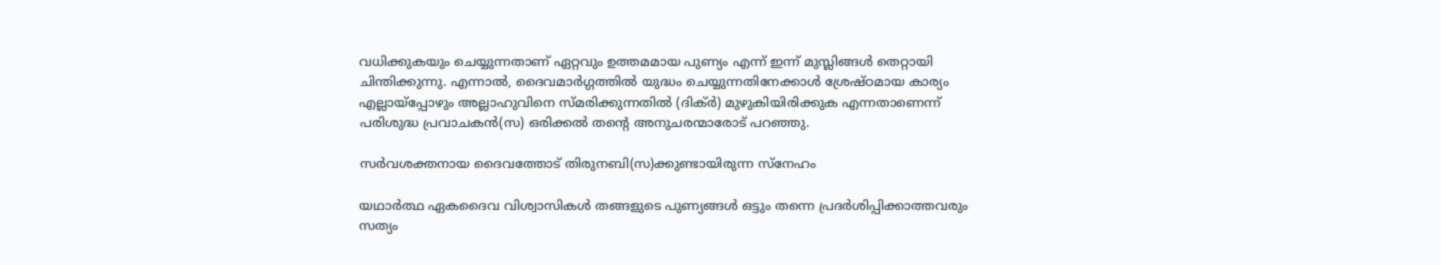വധിക്കുകയും ചെയ്യുന്നതാണ് ഏറ്റവും ഉത്തമമായ പുണ്യം എന്ന് ഇന്ന് മുസ്ലിങ്ങൾ തെറ്റായി ചിന്തിക്കുന്നു. എന്നാൽ, ദൈവമാർഗ്ഗത്തിൽ യുദ്ധം ചെയ്യുന്നതിനേക്കാൾ ശ്രേഷ്ഠമായ കാര്യം എല്ലായ്‌പ്പോഴും അല്ലാഹുവിനെ സ്മരിക്കുന്നതിൽ (ദിക്ർ) മുഴുകിയിരിക്കുക എന്നതാണെന്ന് പരിശുദ്ധ പ്രവാചകൻ(സ) ഒരിക്കൽ തന്റെ അനുചരന്മാരോട് പറഞ്ഞു.

സർവശക്തനായ ദൈവത്തോട് തിരുനബി(സ)ക്കുണ്ടായിരുന്ന സ്നേഹം

യഥാർത്ഥ ഏകദൈവ വിശ്വാസികൾ തങ്ങളുടെ പുണ്യങ്ങൾ ഒട്ടും തന്നെ പ്രദർശിപ്പിക്കാത്തവരും സത്യം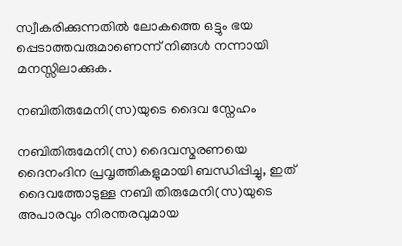സ്വീകരിക്കുന്നതിൽ ലോകത്തെ ഒട്ടും ഭയ പ്പെടാത്തവരുമാണെന്ന് നിങ്ങൾ നന്നായി മനസ്സിലാക്കുക.

നബിതിരുമേനി(സ)യുടെ ദൈവ സ്നേഹം

നബിതിരുമേനി(സ) ദൈവസ്മരണയെ ദൈനംദിന പ്രവൃത്തികളുമായി ബന്ധിപ്പിച്ചു, ഇത് ദൈവത്തോടുള്ള നബി തിരുമേനി(സ)യുടെ അപാരവും നിരന്തരവുമായ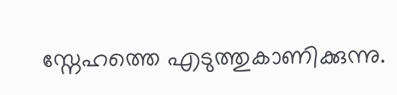സ്നേഹത്തെ എടുത്തുകാണിക്കുന്നു.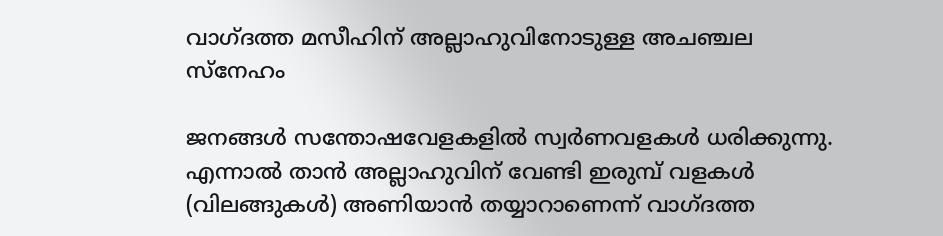വാഗ്ദത്ത മസീഹിന് അല്ലാഹുവിനോടുള്ള അചഞ്ചല സ്നേഹം

ജനങ്ങള്‍ സന്തോഷവേളകളില്‍ സ്വര്‍ണവളകള്‍ ധരിക്കുന്നു. എന്നാല്‍ താന്‍ അല്ലാഹുവിന് വേണ്ടി ഇരുമ്പ് വളകള്‍ (വിലങ്ങുകള്‍) അണിയാന്‍ തയ്യാറാണെന്ന് വാഗ്ദത്ത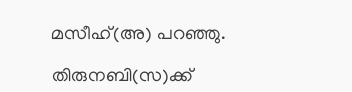മസീഹ്(അ) പറഞ്ഞു.

തിരുനബി(സ)ക്ക്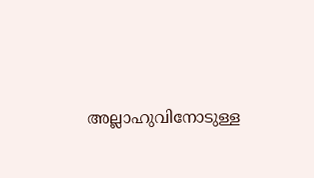അല്ലാഹുവിനോടുള്ള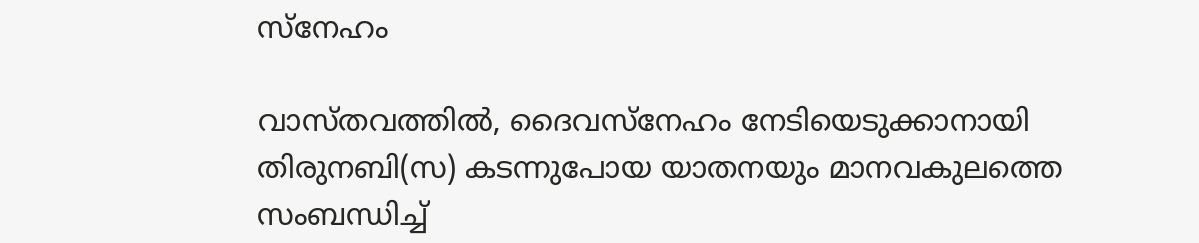സ്‌നേഹം

വാസ്തവത്തിൽ, ദൈവസ്നേഹം നേടിയെടുക്കാനായി തിരുനബി(സ) കടന്നുപോയ യാതനയും മാനവകുലത്തെ സംബന്ധിച്ച്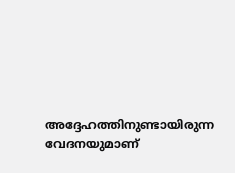അദ്ദേഹത്തിനുണ്ടായിരുന്ന വേദനയുമാണ്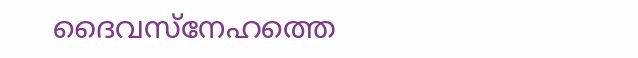ദൈവസ്നേഹത്തെ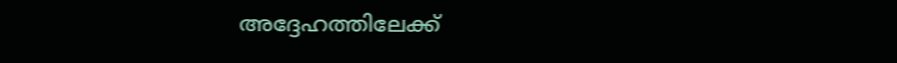അദ്ദേഹത്തിലേക്ക്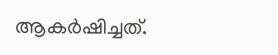ആകർഷിച്ചത്.